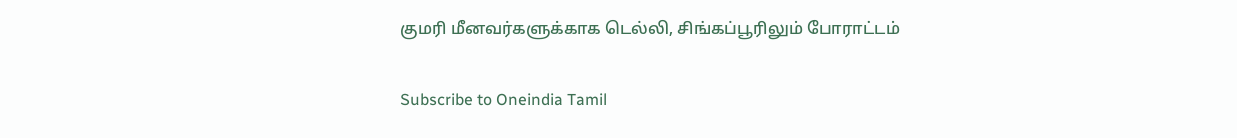குமரி மீனவர்களுக்காக டெல்லி, சிங்கப்பூரிலும் போராட்டம்

Subscribe to Oneindia Tamil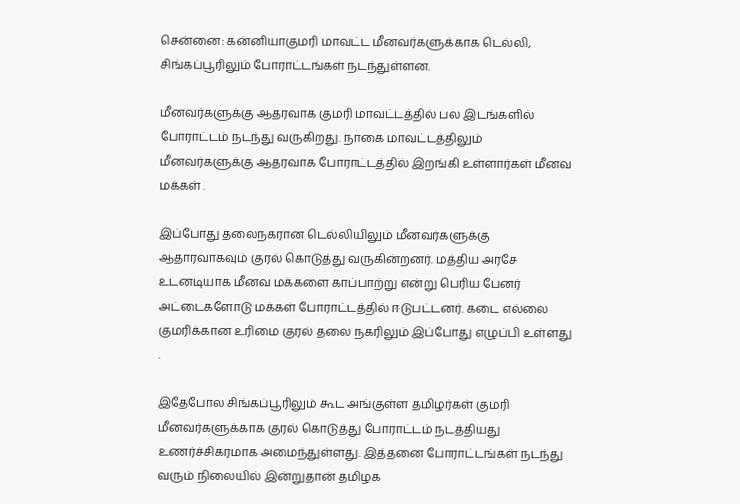சென்னை: கன்னியாகுமரி மாவட்ட மீனவர்களுக்காக டெல்லி, சிங்கப்பூரிலும் போராட்டங்கள் நடந்துள்ளன.

மீனவர்களுக்கு ஆதரவாக குமரி மாவட்டத்தில் பல இடங்களில் போராட்டம் நடந்து வருகிறது. நாகை மாவட்டத்திலும் மீனவர்களுக்கு ஆதரவாக போராட்டத்தில் இறங்கி உள்ளார்கள் மீனவ மக்கள் .

இப்போது தலைநகரான டெல்லியிலும் மீனவர்களுக்கு ஆதாரவாகவும் குரல் கொடுத்து வருகின்றனர். மத்திய அரசே உடனடியாக மீனவ மக்களை காப்பாற்று என்று பெரிய பேனர் அட்டைகளோடு மக்கள் போராட்டத்தில் ஈடுபட்டனர். கடை எல்லை குமரிக்கான உரிமை குரல் தலை நகரிலும் இப்போது எழுப்பி உள்ளது .

இதேபோல சிங்கப்பூரிலும் கூட அங்குள்ள தமிழர்கள் குமரி மீனவர்களுக்காக குரல் கொடுத்து போராட்டம் நடத்தியது உணர்ச்சிகரமாக அமைந்துள்ளது. இத்தனை போராட்டங்கள் நடந்து வரும் நிலையில் இன்றுதான் தமிழக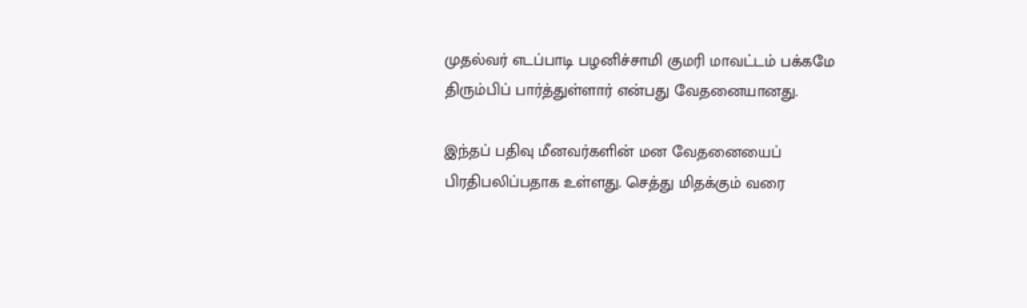முதல்வர் எடப்பாடி பழனிச்சாமி குமரி மாவட்டம் பக்கமே திரும்பிப் பார்த்துள்ளார் என்பது வேதனையானது.

இந்தப் பதிவு மீனவர்களின் மன வேதனையைப் பிரதிபலிப்பதாக உள்ளது. செத்து மிதக்கும் வரை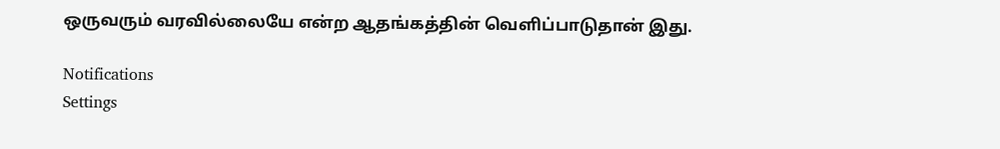ஒருவரும் வரவில்லையே என்ற ஆதங்கத்தின் வெளிப்பாடுதான் இது.

Notifications
Settings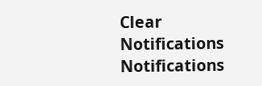Clear Notifications
Notifications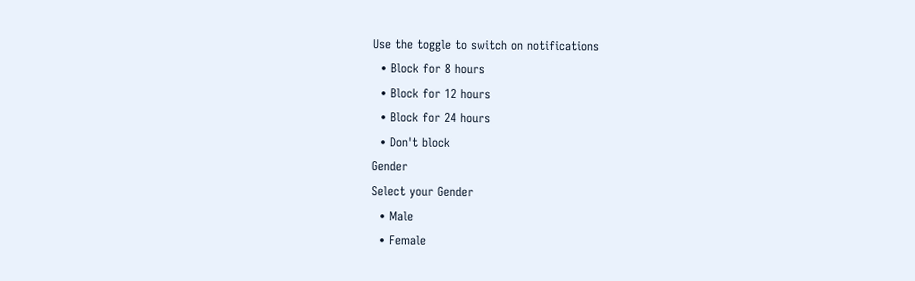Use the toggle to switch on notifications
  • Block for 8 hours
  • Block for 12 hours
  • Block for 24 hours
  • Don't block
Gender
Select your Gender
  • Male
  • Female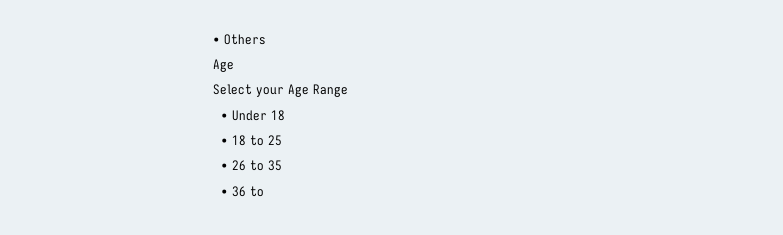• Others
Age
Select your Age Range
  • Under 18
  • 18 to 25
  • 26 to 35
  • 36 to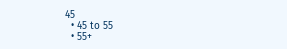45
  • 45 to 55
  • 55+